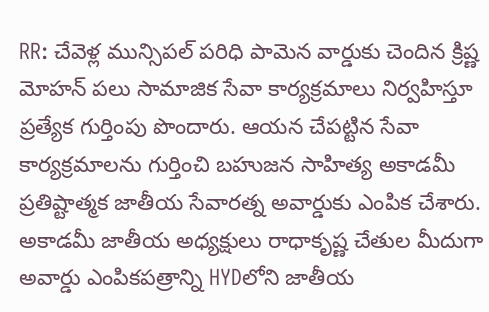RR: చేవెళ్ల మున్సిపల్ పరిధి పామెన వార్డుకు చెందిన క్రిష్ణ మోహన్ పలు సామాజిక సేవా కార్యక్రమాలు నిర్వహిస్తూ ప్రత్యేక గుర్తింపు పొందారు. ఆయన చేపట్టిన సేవా కార్యక్రమాలను గుర్తించి బహుజన సాహిత్య అకాడమీ ప్రతిష్టాత్మక జాతీయ సేవారత్న అవార్డుకు ఎంపిక చేశారు. అకాడమీ జాతీయ అధ్యక్షులు రాధాకృష్ణ చేతుల మీదుగా అవార్డు ఎంపికపత్రాన్ని HYDలోని జాతీయ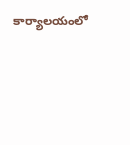కార్యాలయంలో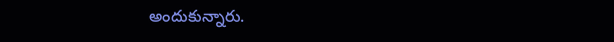అందుకున్నారు.